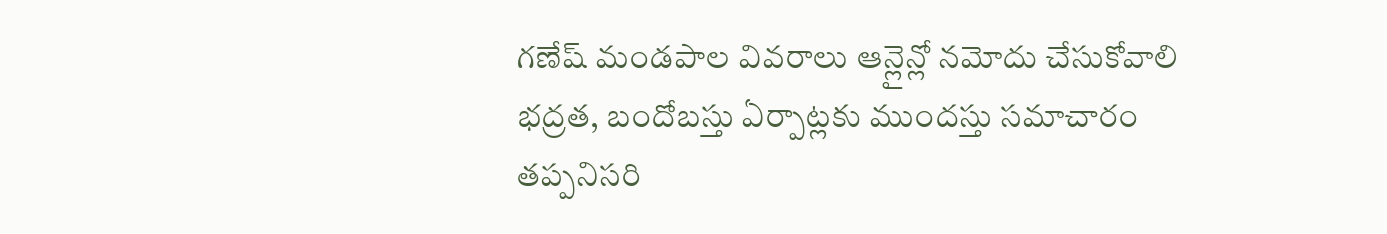గణేష్ మండపాల వివరాలు ఆన్లైన్లో నమోదు చేసుకోవాలి
భద్రత, బందోబస్తు ఏర్పాట్లకు ముందస్తు సమాచారం తప్పనిసరి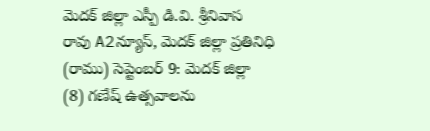మెదక్ జిల్లా ఎస్పీ డి.వి. శ్రీనివాస రావు A2న్యూస్, మెదక్ జిల్లా ప్రతినిధి (రాము) సెప్టెంబర్ 9: మెదక్ జిల్లా (8) గణేష్ ఉత్సవాలను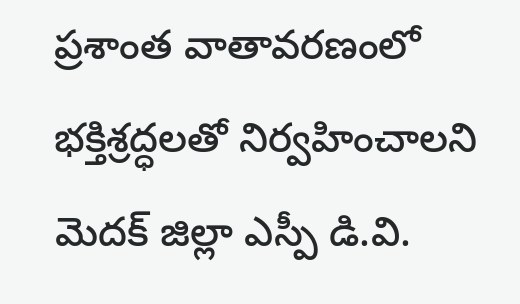ప్రశాంత వాతావరణంలో భక్తిశ్రద్ధలతో నిర్వహించాలని మెదక్ జిల్లా ఎస్పీ డి.వి.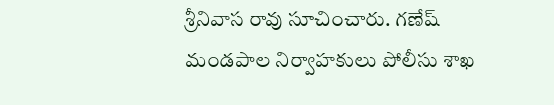శ్రీనివాస రావు సూచించారు. గణేష్ మండపాల నిర్వాహకులు పోలీసు శాఖ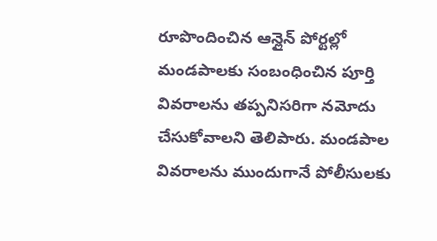రూపొందించిన ఆన్లైన్ పోర్టల్లో మండపాలకు సంబంధించిన పూర్తి వివరాలను తప్పనిసరిగా నమోదు చేసుకోవాలని తెలిపారు. మండపాల వివరాలను ముందుగానే పోలీసులకు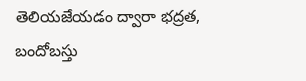తెలియజేయడం ద్వారా భద్రత, బందోబస్తు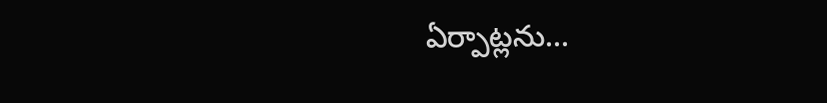ఏర్పాట్లను...